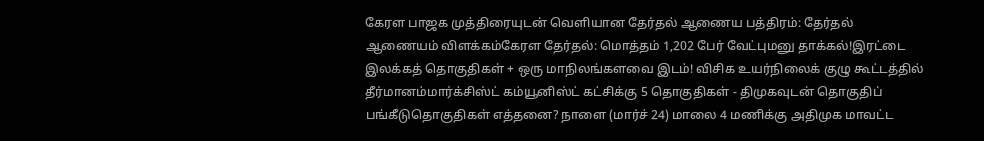கேரள பாஜக முத்திரையுடன் வெளியான தேர்தல் ஆணைய பத்திரம்: தேர்தல் ஆணையம் விளக்கம்கேரள தேர்தல்: மொத்தம் 1,202 பேர் வேட்புமனு தாக்கல்!இரட்டை இலக்கத் தொகுதிகள் + ஒரு மாநிலங்களவை இடம்! விசிக உயர்நிலைக் குழு கூட்டத்தில் தீர்மானம்மார்க்சிஸ்ட் கம்யூனிஸ்ட் கட்சிக்கு 5 தொகுதிகள் - திமுகவுடன் தொகுதிப் பங்கீடுதொகுதிகள் எத்தனை? நாளை (மார்ச் 24) மாலை 4 மணிக்கு அதிமுக மாவட்ட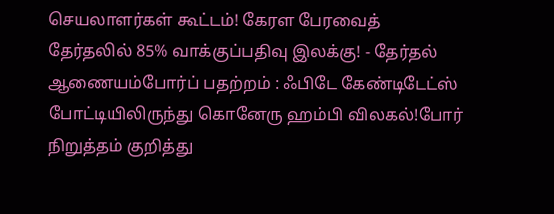செயலாளர்கள் கூட்டம்! கேரள பேரவைத் தேர்தலில் 85% வாக்குப்பதிவு இலக்கு! - தேர்தல் ஆணையம்போர்ப் பதற்றம் : ஃபிடே கேண்டிடேட்ஸ் போட்டியிலிருந்து கொனேரு ஹம்பி விலகல்!போர் நிறுத்தம் குறித்து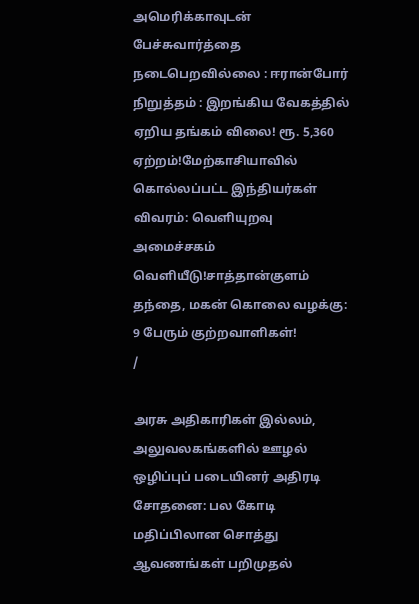அமெரிக்காவுடன் பேச்சுவார்த்தை நடைபெறவில்லை : ஈரான்போர் நிறுத்தம் : இறங்கிய வேகத்தில் ஏறிய தங்கம் விலை! ரூ. 5,360 ஏற்றம்!மேற்காசியாவில் கொல்லப்பட்ட இந்தியர்கள் விவரம்: வெளியுறவு அமைச்சகம் வெளியீடு!சாத்தான்குளம் தந்தை, மகன் கொலை வழக்கு: 9 பேரும் குற்றவாளிகள்!
/

அரசு அதிகாரிகள் இல்லம், அலுவலகங்களில் ஊழல் ஒழிப்புப் படையினர் அதிரடி சோதனை: பல கோடி மதிப்பிலான சொத்து ஆவணங்கள் பறிமுதல்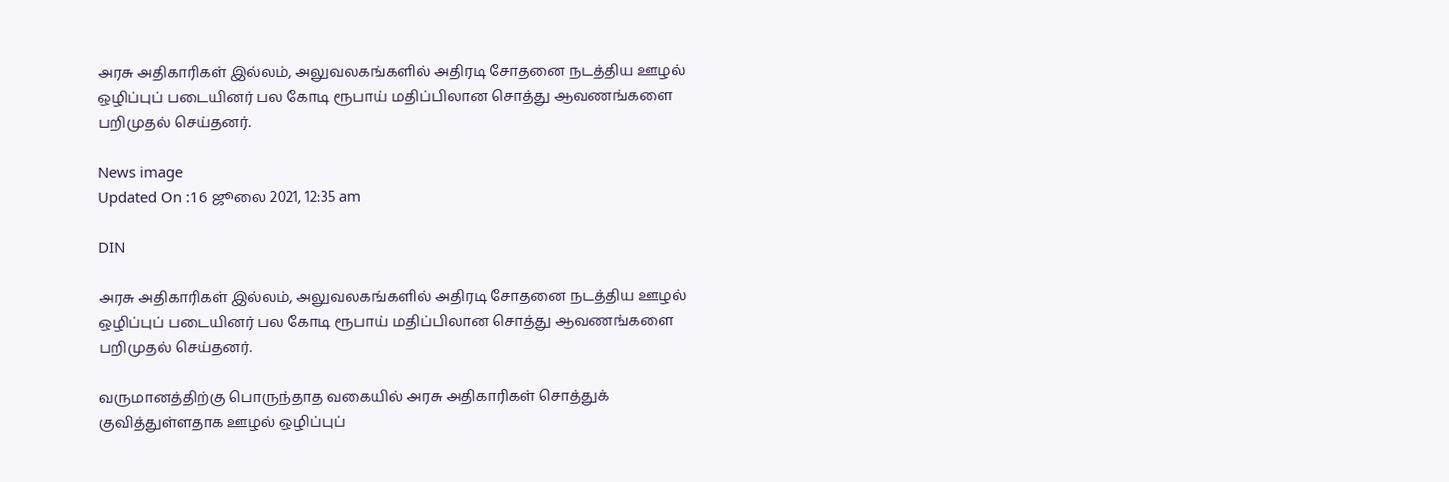அரசு அதிகாரிகள் இல்லம், அலுவலகங்களில் அதிரடி சோதனை நடத்திய ஊழல் ஒழிப்புப் படையினர் பல கோடி ரூபாய் மதிப்பிலான சொத்து ஆவணங்களை பறிமுதல் செய்தனர்.

News image
Updated On :16 ஜூலை 2021, 12:35 am

DIN

அரசு அதிகாரிகள் இல்லம், அலுவலகங்களில் அதிரடி சோதனை நடத்திய ஊழல் ஒழிப்புப் படையினர் பல கோடி ரூபாய் மதிப்பிலான சொத்து ஆவணங்களை பறிமுதல் செய்தனர்.

வருமானத்திற்கு பொருந்தாத வகையில் அரசு அதிகாரிகள் சொத்துக் குவித்துள்ளதாக ஊழல் ஒழிப்புப்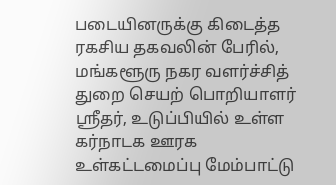படையினருக்கு கிடைத்த ரகசிய தகவலின் பேரில், மங்களூரு நகர வளர்ச்சித் துறை செயற் பொறியாளர் ஸ்ரீதர், உடுப்பியில் உள்ள கர்நாடக ஊரக உள்கட்டமைப்பு மேம்பாட்டு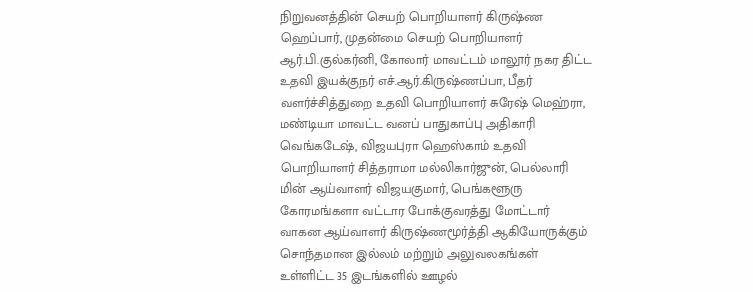நிறுவனத்தின் செயற் பொறியாளர் கிருஷ்ண ஹெப்பார், முதன்மை செயற் பொறியாளர் ஆர்.பி.குல்கர்னி, கோலார் மாவட்டம் மாலூர் நகர திட்ட உதவி இயக்குநர் எச்.ஆர்.கிருஷ்ணப்பா, பீதர் வளர்ச்சித்துறை உதவி பொறியாளர் சுரேஷ் மெஹ்ரா, மண்டியா மாவட்ட வனப் பாதுகாப்பு அதிகாரி வெங்கடேஷ், விஜயபுரா ஹெஸ்காம் உதவி பொறியாளர் சித்தராமா மல்லிகார்ஜுன், பெல்லாரி மின் ஆய்வாளர் விஜயகுமார், பெங்களூரு கோரமங்களா வட்டார போக்குவரத்து மோட்டார் வாகன ஆய்வாளர் கிருஷ்ணமூர்த்தி ஆகியோருக்கும் சொந்தமான இல்லம் மற்றும் அலுவலகங்கள் உள்ளிட்ட 35 இடங்களில் ஊழல்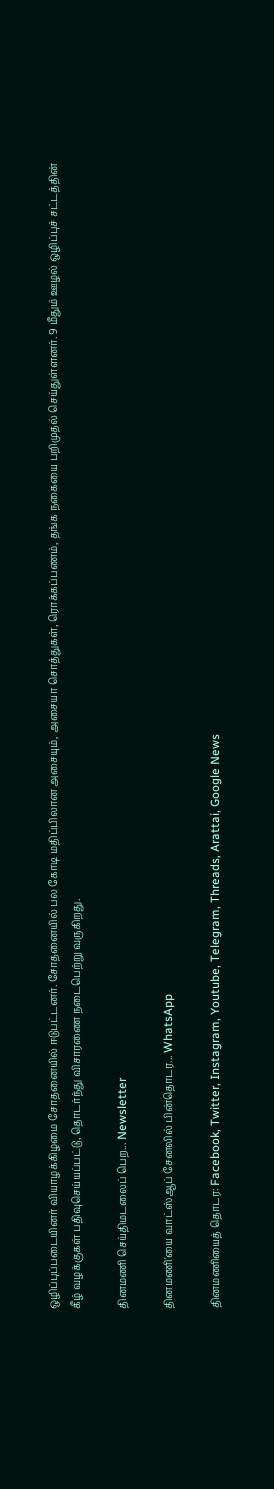ஒழிப்புப்படையினர் வியாழக்கிழமை சோதனையில் ஈடுபட்டனர். சோதனையில் பல கோடி மதிப்பிலான அசையும், அசையா சொத்துகள், ரொக்கப்பணம், தங்க நகையை பறிமுதல் செய்துள்ளனர். 9 மீதும் ஊழல் ஒழிப்புச் சட்டத்தின் கீழ் வழக்குகள் பதிவுசெய்யப்பட்டு, தொடர்ந்து விசாரணை நடைபெற்று வருகிறது.

தினமணி செய்திமடலைப் பெற... Newsletter

தினமணி'யை வாட்ஸ்ஆப் சேனலில் பின்தொடர... WhatsApp

தினமணியைத் தொடர: Facebook, Twitter, Instagram, Youtube, Telegram, Threads, Arattai, Google News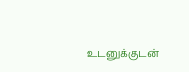உடனுக்குடன்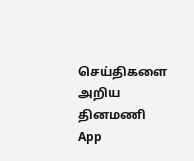செய்திகளை அறிய தினமணி App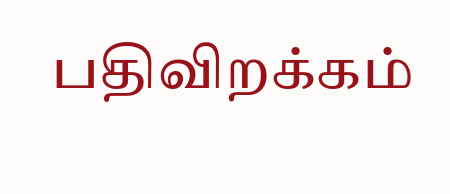பதிவிறக்கம்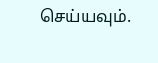செய்யவும்.